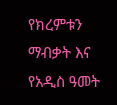የክረምቱን ማብቃት እና የአዲስ ዓመት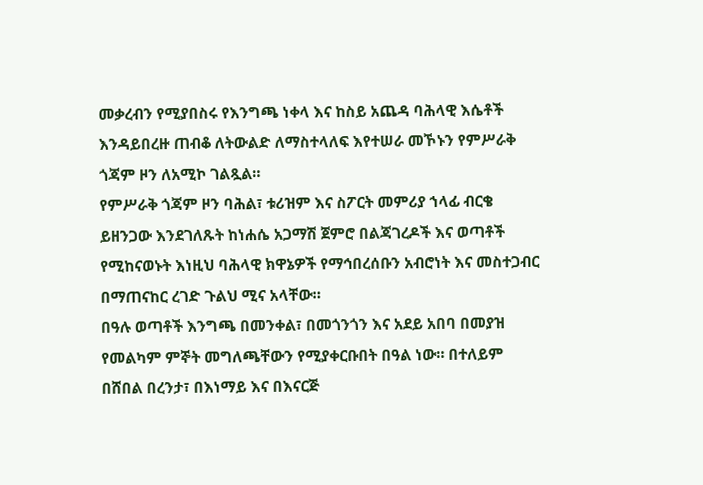መቃረብን የሚያበስሩ የእንግጫ ነቀላ እና ከስይ አጨዳ ባሕላዊ እሴቶች እንዳይበረዙ ጠብቆ ለትውልድ ለማስተላለፍ እየተሠራ መኾኑን የምሥራቅ ጎጃም ዞን ለአሚኮ ገልጿል።
የምሥራቅ ጎጃም ዞን ባሕል፣ ቱሪዝም እና ስፖርት መምሪያ ኀላፊ ብርቄ ይዘንጋው እንደገለጹት ከነሐሴ አጋማሽ ጀምሮ በልጃገረዶች እና ወጣቶች የሚከናወኑት እነዚህ ባሕላዊ ክዋኔዎች የማኅበረሰቡን አብሮነት እና መስተጋብር በማጠናከር ረገድ ጉልህ ሚና አላቸው።
በዓሉ ወጣቶች እንግጫ በመንቀል፣ በመጎንጎን እና አደይ አበባ በመያዝ የመልካም ምኞት መግለጫቸውን የሚያቀርቡበት በዓል ነው። በተለይም በሸበል በረንታ፣ በእነማይ እና በእናርጅ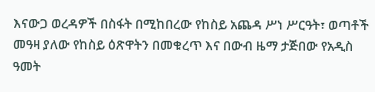እናውጋ ወረዳዎች በስፋት በሚከበረው የከስይ አጨዳ ሥነ ሥርዓት፣ ወጣቶች መዓዛ ያለው የከስይ ዕጽዋትን በመቁረጥ እና በውብ ዜማ ታጅበው የአዲስ ዓመት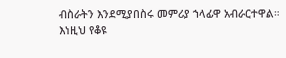ብስራትን እንደሚያበስሩ መምሪያ ኀላፊዋ አብራርተዋል።
እነዚህ የቆዩ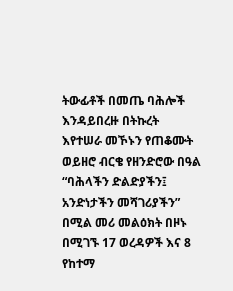ትውፊቶች በመጤ ባሕሎች እንዳይበረዙ በትኩረት እየተሠራ መኾኑን የጠቆሙት ወይዘሮ ብርቄ የዘንድሮው በዓል “ባሕላችን ድልድያችን፤ አንድነታችን መሻገሪያችን” በሚል መሪ መልዕክት በዞኑ በሚገኙ 17 ወረዳዎች እና 8 የከተማ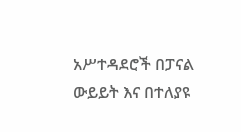አሥተዳደሮች በፓናል ውይይት እና በተለያዩ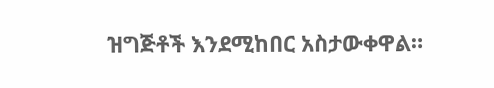ዝግጅቶች እንደሚከበር አስታውቀዋል።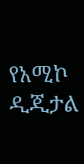የአሚኮ ዲጂታል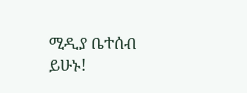ሚዲያ ቤተሰብ ይሁኑ!